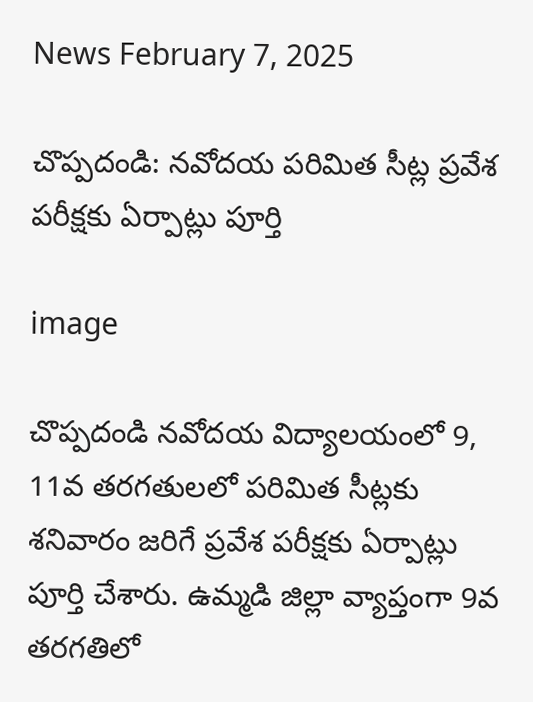News February 7, 2025

చొప్పదండి: నవోదయ పరిమిత సీట్ల ప్రవేశ పరీక్షకు ఏర్పాట్లు పూర్తి

image

చొప్పదండి నవోదయ విద్యాలయంలో 9, 11వ తరగతులలో పరిమిత సీట్లకు శనివారం జరిగే ప్రవేశ పరీక్షకు ఏర్పాట్లు పూర్తి చేశారు. ఉమ్మడి జిల్లా వ్యాప్తంగా 9వ తరగతిలో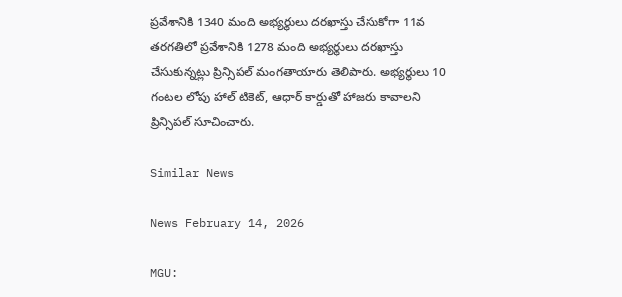ప్రవేశానికి 1340 మంది అభ్యర్థులు దరఖాస్తు చేసుకోగా 11వ తరగతిలో ప్రవేశానికి 1278 మంది అభ్యర్థులు దరఖాస్తు చేసుకున్నట్లు ప్రిన్సిపల్ మంగతాయారు తెలిపారు. అభ్యర్థులు 10 గంటల లోపు హాల్ టికెట్, ఆధార్ కార్డుతో హాజరు కావాలని ప్రిన్సిపల్ సూచించారు.

Similar News

News February 14, 2026

MGU: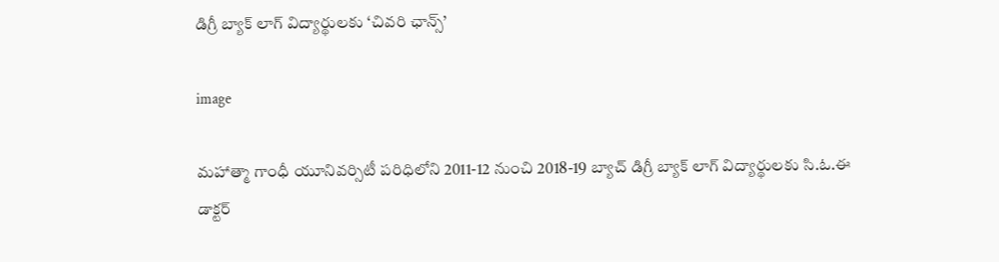డిగ్రీ బ్యాక్ లాగ్ విద్యార్థులకు ‘చివరి ఛాన్స్’

image

మహాత్మా గాంధీ యూనివర్సిటీ పరిధిలోని 2011-12 నుంచి 2018-19 బ్యాచ్ డిగ్రీ బ్యాక్ లాగ్ విద్యార్థులకు సి.ఓ.ఈ డాక్టర్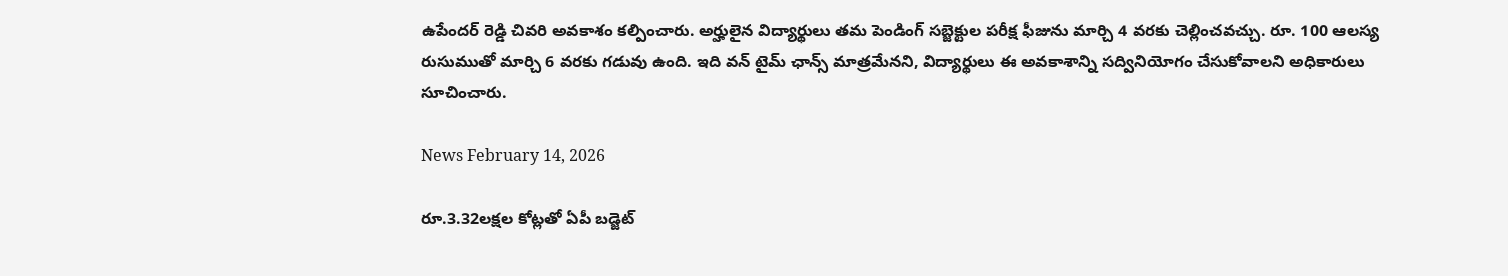ఉపేందర్ రెడ్డి చివరి అవకాశం కల్పించారు. అర్హులైన విద్యార్థులు తమ పెండింగ్ సబ్జెక్టుల పరీక్ష ఫీజును మార్చి 4 వరకు చెల్లించవచ్చు. రూ. 100 ఆలస్య రుసుముతో మార్చి 6 వరకు గడువు ఉంది. ఇది వన్ టైమ్ ఛాన్స్ మాత్రమేనని, విద్యార్థులు ఈ అవకాశాన్ని సద్వినియోగం చేసుకోవాలని అధికారులు సూచించారు.

News February 14, 2026

రూ.3.32లక్షల కోట్లతో ఏపీ బడ్జెట్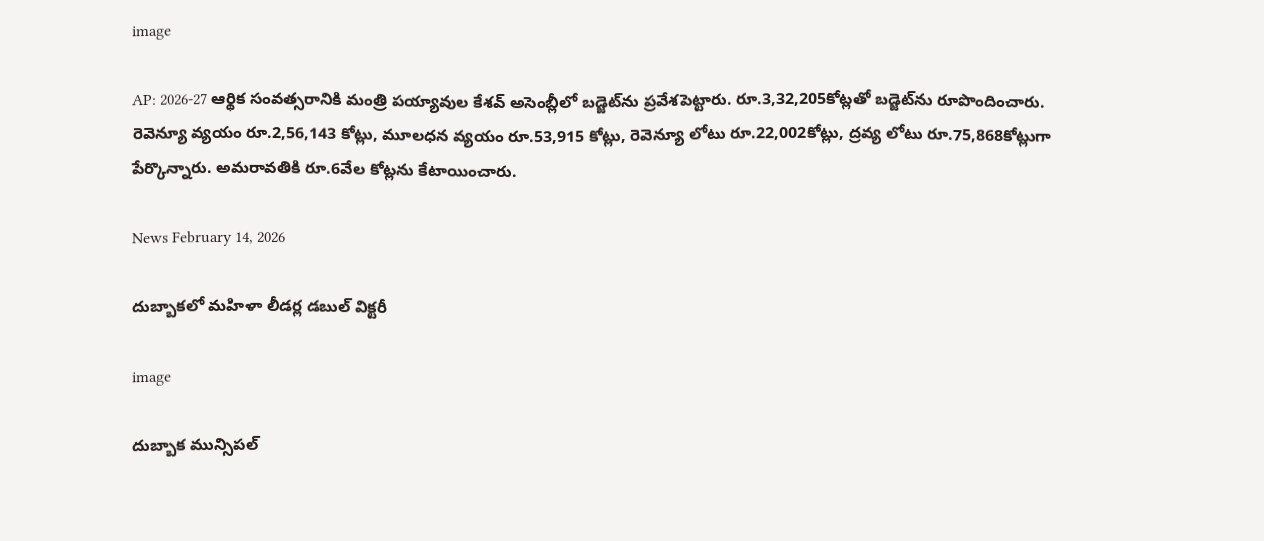image

AP: 2026-27 ఆర్థిక సంవత్సరానికి మంత్రి పయ్యావుల కేశవ్ అసెంబ్లీలో బడ్జెట్‌ను ప్రవేశపెట్టారు. రూ.3,32,205కోట్లతో బడ్జెట్‌ను రూపొందించారు. రెవెన్యూ వ్యయం రూ.2,56,143 కోట్లు, మూలధన వ్యయం రూ.53,915 కోట్లు, రెవెన్యూ లోటు రూ.22,002కోట్లు, ద్రవ్య లోటు రూ.75,868కోట్లుగా పేర్కొన్నారు. అమరావతికి రూ.6వేల కోట్లను కేటాయించారు.

News February 14, 2026

దుబ్బాకలో మహిళా లీడర్ల డబుల్ విక్టరీ

image

దుబ్బాక మున్సిపల్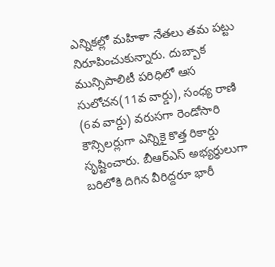ఎన్నికల్లో మహిళా నేతలు తమ పట్టు నిరూపించుకున్నారు. దుబ్బాక మున్సిపాలిటీ పరిధిలో ఆస సులోచన(11వ వార్డు), సంధ్య రాణి (6వ వార్డు) వరుసగా రెండోసారి కౌన్సిలర్లుగా ఎన్నికై కొత్త రికార్డు సృష్టించారు. బీఆర్‌ఎస్ అభ్యర్థులుగా బరిలోకి దిగిన వీరిద్దరూ భారీ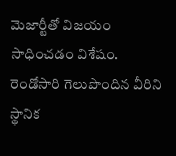మెజార్టీతో విజయం సాధించడం విశేషం. రెండోసారి గెలుపొందిన వీరిని స్థానిక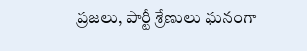ప్రజలు, పార్టీ శ్రేణులు ఘనంగా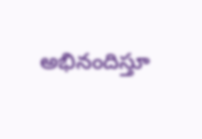అభినందిస్తూ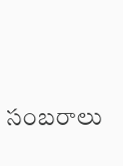సంబరాలు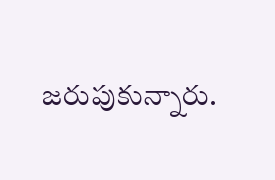జరుపుకున్నారు.